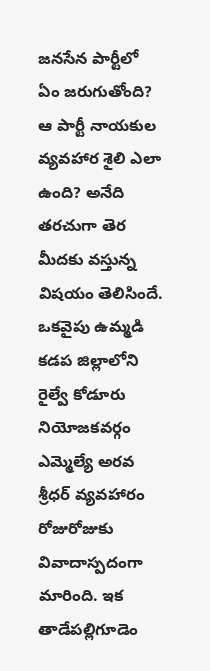జనసేన పార్టీలో ఏం జరుగుతోంది? ఆ పార్టీ నాయకుల వ్యవహార శైలి ఎలా ఉంది? అనేది తరచుగా తెర మీదకు వస్తున్న విషయం తెలిసిందే. ఒకవైపు ఉమ్మడి కడప జిల్లాలోని రైల్వే కోడూరు నియోజకవర్గం ఎమ్మెల్యే అరవ శ్రీధర్ వ్యవహారం రోజురోజుకు వివాదాస్పదంగా మారింది. ఇక తాడేపల్లిగూడెం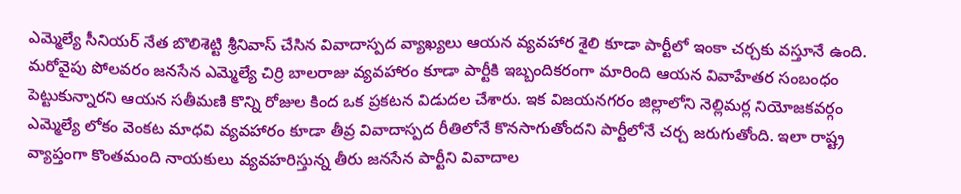ఎమ్మెల్యే సీనియర్ నేత బొలిశెట్టి శ్రీనివాస్ చేసిన వివాదాస్పద వ్యాఖ్యలు ఆయన వ్యవహార శైలి కూడా పార్టీలో ఇంకా చర్చకు వస్తూనే ఉంది.
మరోవైపు పోలవరం జనసేన ఎమ్మెల్యే చిర్రి బాలరాజు వ్యవహారం కూడా పార్టీకి ఇబ్బందికరంగా మారింది ఆయన వివాహేతర సంబంధం పెట్టుకున్నారని ఆయన సతీమణి కొన్ని రోజుల కింద ఒక ప్రకటన విడుదల చేశారు. ఇక విజయనగరం జిల్లాలోని నెల్లిమర్ల నియోజకవర్గం ఎమ్మెల్యే లోకం వెంకట మాధవి వ్యవహారం కూడా తీవ్ర వివాదాస్పద రీతిలోనే కొనసాగుతోందని పార్టీలోనే చర్చ జరుగుతోంది. ఇలా రాష్ట్ర వ్యాప్తంగా కొంతమంది నాయకులు వ్యవహరిస్తున్న తీరు జనసేన పార్టీని వివాదాల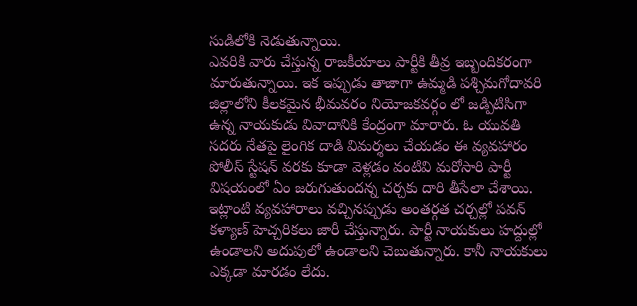సుడిలోకి నెడుతున్నాయి.
ఎవరికి వారు చేస్తున్న రాజకీయాలు పార్టీకి తీవ్ర ఇబ్బందికరంగా మారుతున్నాయి. ఇక ఇప్పుడు తాజాగా ఉమ్మడి పశ్చిమగోదావరి జిల్లాలోని కీలకమైన భీమవరం నియోజకవర్గం లో జడ్పిటిసిగా ఉన్న నాయకుడు వివాదానికి కేంద్రంగా మారారు. ఓ యువతి సదరు నేతపై లైంగిక దాడి విమర్శలు చేయడం ఈ వ్యవహారం పోలీస్ స్టేషన్ వరకు కూడా వెళ్లడం వంటివి మరోసారి పార్టీ విషయంలో ఏం జరుగుతుందన్న చర్చకు దారి తీసేలా చేశాయి.
ఇట్లాంటి వ్యవహారాలు వచ్చినప్పుడు అంతర్గత చర్చల్లో పవన్ కళ్యాణ్ హెచ్చరికలు జారీ చేస్తున్నారు. పార్టీ నాయకులు హద్దుల్లో ఉండాలని అదుపులో ఉండాలని చెబుతున్నారు. కానీ నాయకులు ఎక్కడా మారడం లేదు.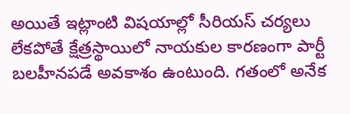అయితే ఇట్లాంటి విషయాల్లో సీరియస్ చర్యలు లేకపోతే క్షేత్రస్థాయిలో నాయకుల కారణంగా పార్టీ బలహీనపడే అవకాశం ఉంటుంది. గతంలో అనేక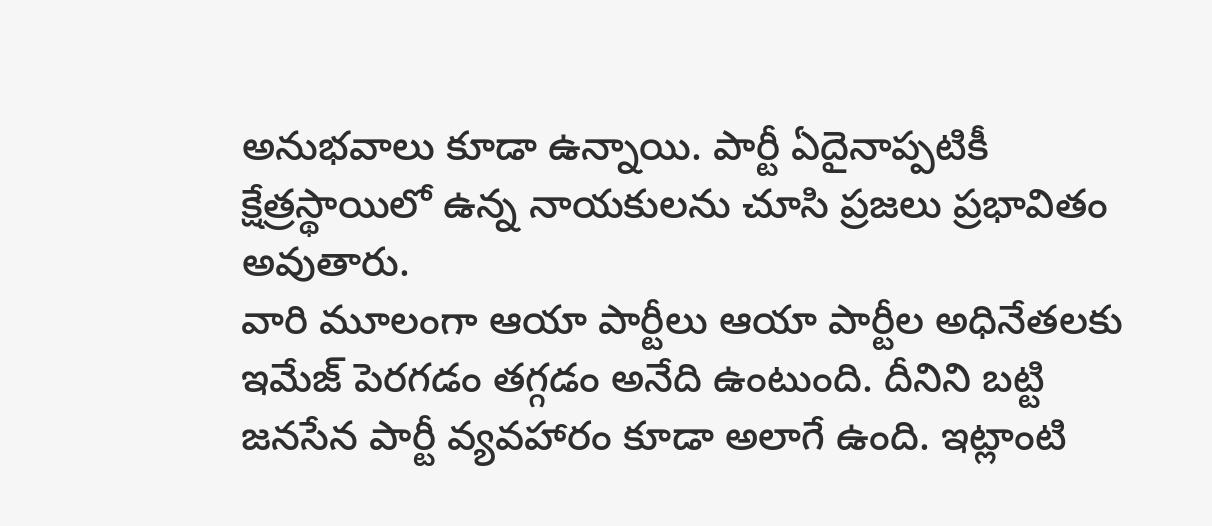అనుభవాలు కూడా ఉన్నాయి. పార్టీ ఏదైనాప్పటికీ క్షేత్రస్థాయిలో ఉన్న నాయకులను చూసి ప్రజలు ప్రభావితం అవుతారు.
వారి మూలంగా ఆయా పార్టీలు ఆయా పార్టీల అధినేతలకు ఇమేజ్ పెరగడం తగ్గడం అనేది ఉంటుంది. దీనిని బట్టి జనసేన పార్టీ వ్యవహారం కూడా అలాగే ఉంది. ఇట్లాంటి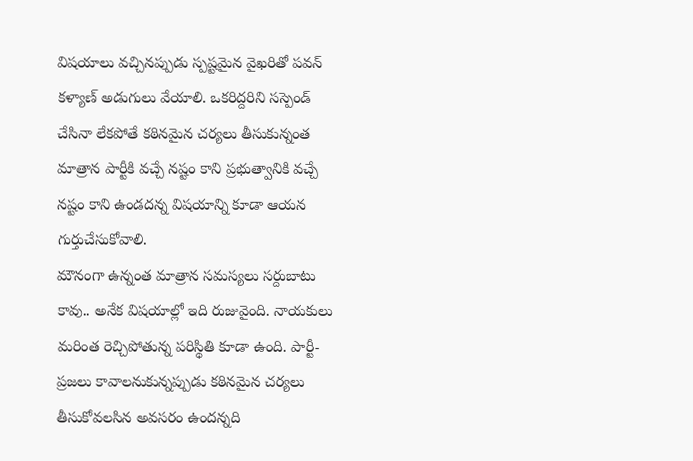విషయాలు వచ్చినప్పుడు స్పష్టమైన వైఖరితో పవన్ కళ్యాణ్ అడుగులు వేయాలి. ఒకరిద్దరిని సస్పెండ్ చేసినా లేకపోతే కఠినమైన చర్యలు తీసుకున్నంత మాత్రాన పార్టీకి వచ్చే నష్టం కాని ప్రభుత్వానికి వచ్చే నష్టం కాని ఉండదన్న విషయాన్ని కూడా ఆయన గుర్తుచేసుకోవాలి.
మౌనంగా ఉన్నంత మాత్రాన సమస్యలు సర్దుబాటు కావు.. అనేక విషయాల్లో ఇది రుజువైంది. నాయకులు మరింత రెచ్చిపోతున్న పరిస్థితి కూడా ఉంది. పార్టీ- ప్రజలు కావాలనుకున్నప్పుడు కఠినమైన చర్యలు తీసుకోవలసిన అవసరం ఉందన్నది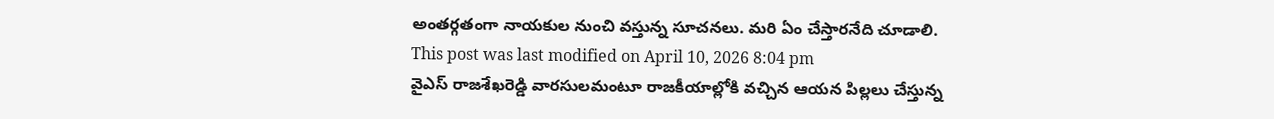అంతర్గతంగా నాయకుల నుంచి వస్తున్న సూచనలు. మరి ఏం చేస్తారనేది చూడాలి.
This post was last modified on April 10, 2026 8:04 pm
వైఎస్ రాజశేఖరెడ్డి వారసులమంటూ రాజకీయాల్లోకి వచ్చిన ఆయన పిల్లలు చేస్తున్న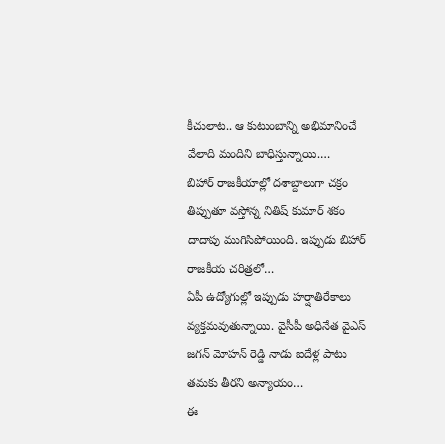కీచులాట.. ఆ కుటుంబాన్ని అభిమానించే వేలాది మందిని బాధిస్తున్నాయి.…
బిహార్ రాజకీయాల్లో దశాబ్దాలుగా చక్రం తిప్పుతూ వస్తోన్న నితిష్ కుమార్ శకం దాదాపు ముగిసిపోయింది. ఇప్పుడు బిహార్ రాజకీయ చరిత్రలో…
ఏపీ ఉద్యోగుల్లో ఇప్పుడు హర్షాతిరేకాలు వ్యక్తమవుతున్నాయి. వైసీపీ అధినేత వైఎస్ జగన్ మోహన్ రెడ్డి నాడు ఐదేళ్ల పాటు తమకు తీరని అన్యాయం…
ఈ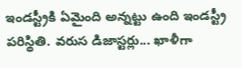ఇండస్ట్రీకి ఏమైంది అన్నట్టు ఉంది ఇండస్ట్రీ పరిస్థితి. వరుస డిజాస్టర్లు... ఖాళీగా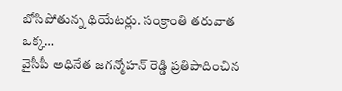బోసిపోతున్న థియేటర్లు. సంక్రాంతి తరువాత ఒక్క…
వైసీపీ అధినేత జగన్మోహన్ రెడ్డి ప్రతిపాదించిన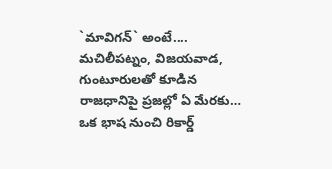`మావిగన్` అంటే.... మచిలీపట్నం, విజయవాడ, గుంటూరులతో కూడిన రాజధానిపై ప్రజల్లో ఏ మేరకు…
ఒక భాష నుంచి రికార్డ్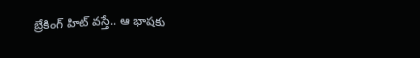బ్రేకింగ్ హిట్ వస్తే.. ఆ భాషకు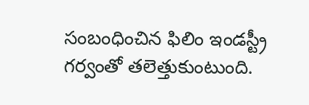సంబంధించిన ఫిలిం ఇండస్ట్రీ గర్వంతో తలెత్తుకుంటుంది.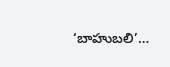‘బాహుబలి’…